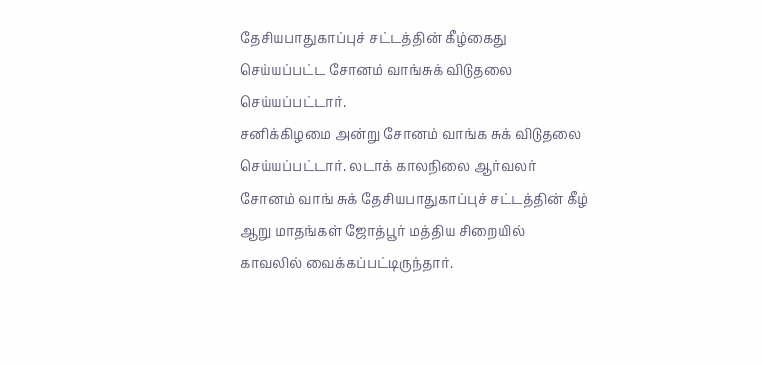தேசியபாதுகாப்புச் சட்டத்தின் கீழ்கைது செய்யப்பட்ட சோனம் வாங்சுக் விடுதலை செய்யப்பட்டார்.
சனிக்கிழமை அன்று சோனம் வாங்க சுக் விடுதலை செய்யப்பட்டார். லடாக் காலநிலை ஆர்வலர் சோனம் வாங் சுக் தேசியபாதுகாப்புச் சட்டத்தின் கீழ் ஆறு மாதங்கள் ஜோத்பூர் மத்திய சிறையில் காவலில் வைக்கப்பட்டிருந்தார்.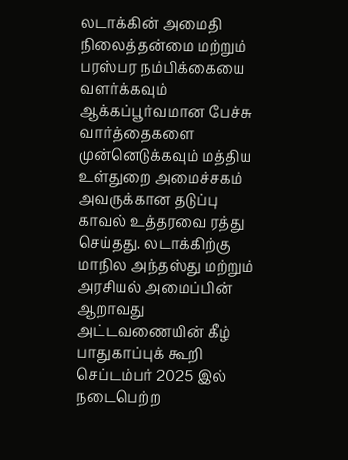லடாக்கின் அமைதி நிலைத்தன்மை மற்றும் பரஸ்பர நம்பிக்கையை வளர்க்கவும் ஆக்கப்பூர்வமான பேச்சு வார்த்தைகளை முன்னெடுக்கவும் மத்திய உள்துறை அமைச்சகம் அவருக்கான தடுப்பு காவல் உத்தரவை ரத்து செய்தது. லடாக்கிற்கு மாநில அந்தஸ்து மற்றும் அரசியல் அமைப்பின் ஆறாவது அட்டவணையின் கீழ் பாதுகாப்புக் கூறி செப்டம்பர் 2025 இல் நடைபெற்ற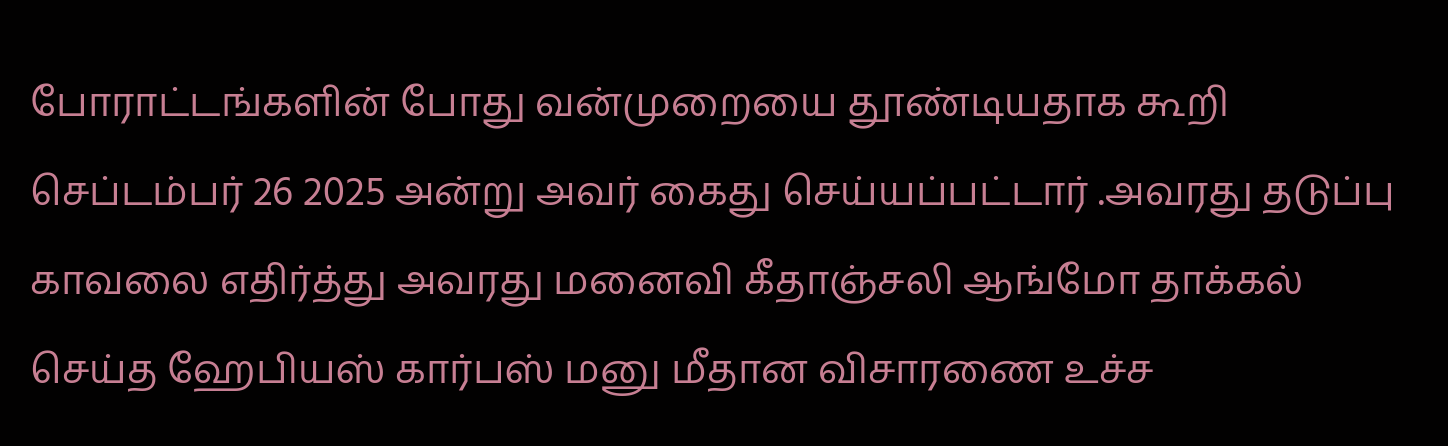போராட்டங்களின் போது வன்முறையை தூண்டியதாக கூறி செப்டம்பர் 26 2025 அன்று அவர் கைது செய்யப்பட்டார் .அவரது தடுப்பு காவலை எதிர்த்து அவரது மனைவி கீதாஞ்சலி ஆங்மோ தாக்கல் செய்த ஹேபியஸ் கார்பஸ் மனு மீதான விசாரணை உச்ச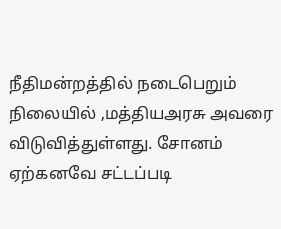நீதிமன்றத்தில் நடைபெறும் நிலையில் ,மத்தியஅரசு அவரை விடுவித்துள்ளது. சோனம் ஏற்கனவே சட்டப்படி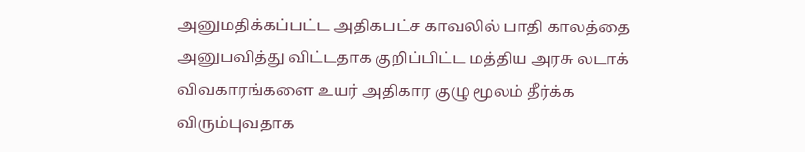அனுமதிக்கப்பட்ட அதிகபட்ச காவலில் பாதி காலத்தை அனுபவித்து விட்டதாக குறிப்பிட்ட மத்திய அரசு லடாக் விவகாரங்களை உயர் அதிகார குழு மூலம் தீர்க்க விரும்புவதாக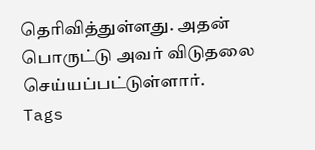தெரிவித்துள்ளது. அதன் பொருட்டு அவர் விடுதலை செய்யப்பட்டுள்ளார்.
Tags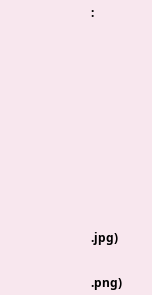:














.jpg)


.png)